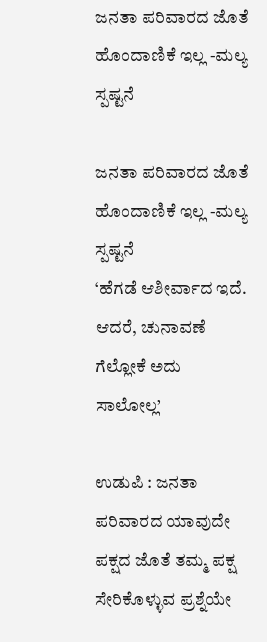ಜನತಾ ಪರಿವಾರದ ಜೊತೆ ಹೊಂದಾಣಿಕೆ ಇಲ್ಲ -ಮಲ್ಯ ಸ್ಪಷ್ಟನೆ

ಜನತಾ ಪರಿವಾರದ ಜೊತೆ ಹೊಂದಾಣಿಕೆ ಇಲ್ಲ -ಮಲ್ಯ ಸ್ಪಷ್ಟನೆ
‘ಹೆಗಡೆ ಆಶೀರ್ವಾದ ಇದೆ. ಆದರೆ, ಚುನಾವಣೆ ಗೆಲ್ಲೋಕೆ ಅದು ಸಾಲೋಲ್ಲ’

ಉಡುಪಿ : ಜನತಾ ಪರಿವಾರದ ಯಾವುದೇ ಪಕ್ಷದ ಜೊತೆ ತಮ್ಮ ಪಕ್ಷ ಸೇರಿಕೊಳ್ಳುವ ಪ್ರಶ್ನೆಯೇ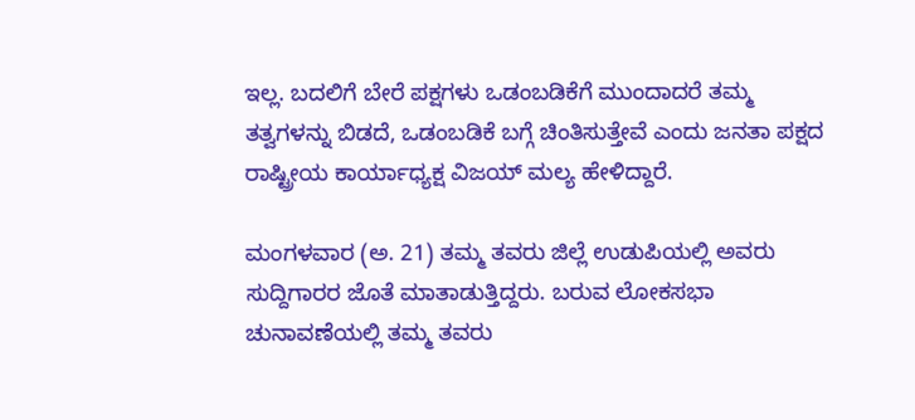ಇಲ್ಲ. ಬದಲಿಗೆ ಬೇರೆ ಪಕ್ಷಗಳು ಒಡಂಬಡಿಕೆಗೆ ಮುಂದಾದರೆ ತಮ್ಮ ತತ್ವಗಳನ್ನು ಬಿಡದೆ, ಒಡಂಬಡಿಕೆ ಬಗ್ಗೆ ಚಿಂತಿಸುತ್ತೇವೆ ಎಂದು ಜನತಾ ಪಕ್ಷದ ರಾಷ್ಟ್ರೀಯ ಕಾರ್ಯಾಧ್ಯಕ್ಷ ವಿಜಯ್‌ ಮಲ್ಯ ಹೇಳಿದ್ದಾರೆ.

ಮಂಗಳವಾರ (ಅ. 21) ತಮ್ಮ ತವರು ಜಿಲ್ಲೆ ಉಡುಪಿಯಲ್ಲಿ ಅವರು ಸುದ್ದಿಗಾರರ ಜೊತೆ ಮಾತಾಡುತ್ತಿದ್ದರು. ಬರುವ ಲೋಕಸಭಾ ಚುನಾವಣೆಯಲ್ಲಿ ತಮ್ಮ ತವರು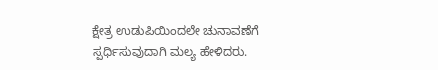ಕ್ಷೇತ್ರ ಉಡುಪಿಯಿಂದಲೇ ಚುನಾವಣೆಗೆ ಸ್ಪರ್ಧಿಸುವುದಾಗಿ ಮಲ್ಯ ಹೇಳಿದರು.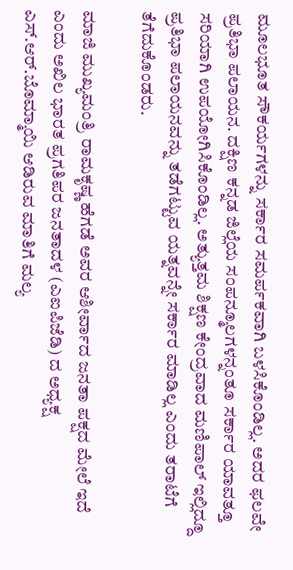ಮೂಲಭೂತ ಸೌಕರ್ಯಗಳನ್ನು ಸರ್ಕಾರ ಸಮರ್ಪಕವಾಗಿ ಬಳಸಿಕೊಂಡಿಲ್ಲ. ಅದರ ಫಲವೇ ಪ್ರತಿಭಾ ಪಲಾಯನ. ದಕ್ಷಿಣ ಕನ್ನಡ ಜಿಲ್ಲೆಯ ಸಂಪನ್ಮೂಲಗಳನ್ನಂತೂ ಸರ್ಕಾರ ಯಾವತ್ತೂ ಸರಿಯಾಗಿ ಉಪಯೋಗಿಸಿಕೊಂಡಿಲ್ಲ. ಅತ್ಯುತ್ತಮ ಶಿಕ್ಷಣ ಕೇಂದ್ರವಾದ ಮಣಿಪಾಲ್‌ ಇಲ್ಲಿದ್ದೂ ಪ್ರತಿಭಾ ಪಲಾಯನವನ್ನು ತಡೆಗಟ್ಟುವ ಯತ್ನವನ್ನೇ ಸರ್ಕಾರ ಮಾಡಿಲ್ಲ ಎಂದು ತರಾಟೆಗೆ ತೆಗೆದುಕೊಂಡರು.

ಮಾಜಿ ಮುಖ್ಯಮಂತ್ರಿ ರಾಮಕೃಷ್ಣ ಹೆಗಡೆ ಅವರ ಆಶೀರ್ವಾದ ಜನತಾ ಪಕ್ಷದ ಮೇಲೆ ಇದೆ ಎಂದು ಅಖಿಲ ಭಾರತ ಪ್ರಗತಿಪರ ಜನತಾದಳ (ಎಐಪಿಜೆಡಿ) ದ ಅಧ್ಯಕ್ಷ ಎಸ್‌.ಆರ್‌.ಬೊಮ್ಮಾಯಿ ಆಡಿರುವ ಮಾತಿಗೆ ಮಲ್ಯ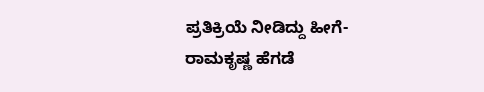ಪ್ರತಿಕ್ರಿಯೆ ನೀಡಿದ್ದು ಹೀಗೆ- ರಾಮಕೃಷ್ಣ ಹೆಗಡೆ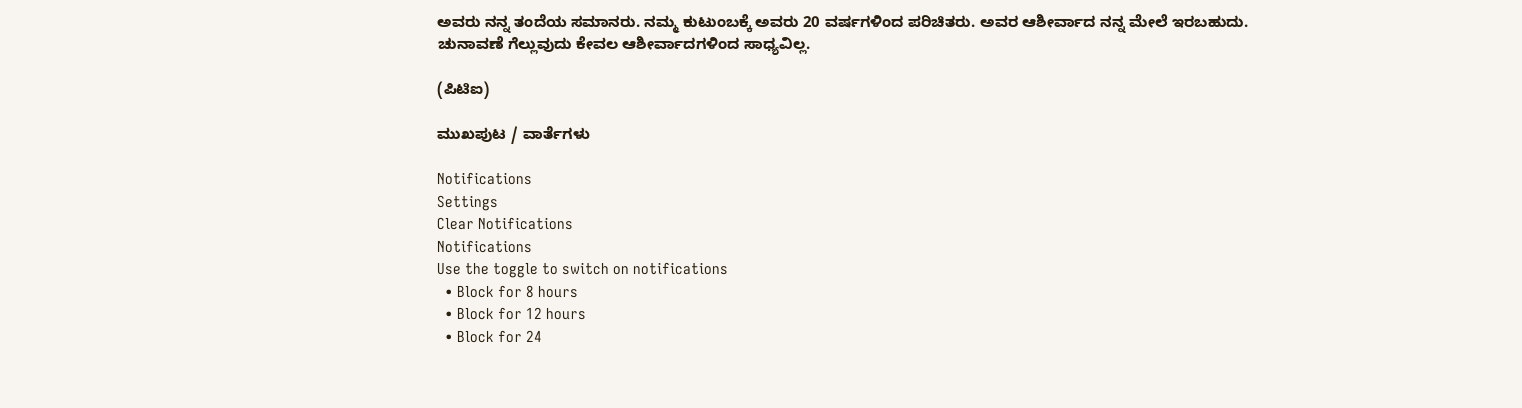ಅವರು ನನ್ನ ತಂದೆಯ ಸಮಾನರು. ನಮ್ಮ ಕುಟುಂಬಕ್ಕೆ ಅವರು 20 ವರ್ಷಗಳಿಂದ ಪರಿಚಿತರು. ಅವರ ಆಶೀರ್ವಾದ ನನ್ನ ಮೇಲೆ ಇರಬಹುದು. ಚುನಾವಣೆ ಗೆಲ್ಲುವುದು ಕೇವಲ ಆಶೀರ್ವಾದಗಳಿಂದ ಸಾಧ್ಯವಿಲ್ಲ.

(ಪಿಟಿಐ)

ಮುಖಪುಟ / ವಾರ್ತೆಗಳು

Notifications
Settings
Clear Notifications
Notifications
Use the toggle to switch on notifications
  • Block for 8 hours
  • Block for 12 hours
  • Block for 24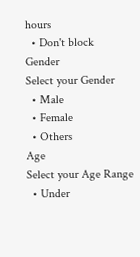hours
  • Don't block
Gender
Select your Gender
  • Male
  • Female
  • Others
Age
Select your Age Range
  • Under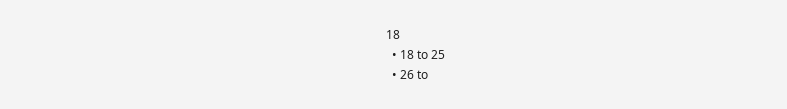18
  • 18 to 25
  • 26 to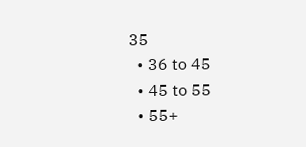35
  • 36 to 45
  • 45 to 55
  • 55+